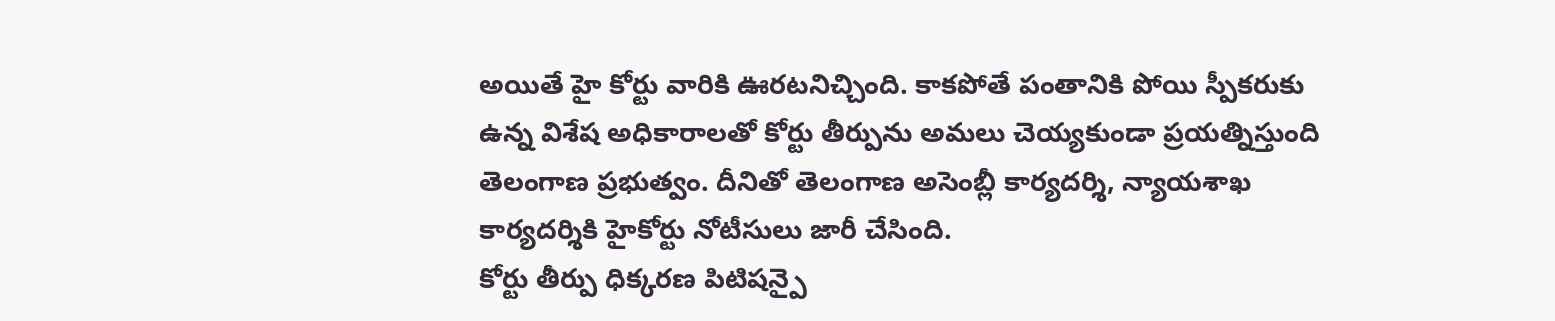అయితే హై కోర్టు వారికి ఊరటనిచ్చింది. కాకపోతే పంతానికి పోయి స్పీకరుకు ఉన్న విశేష అధికారాలతో కోర్టు తీర్పును అమలు చెయ్యకుండా ప్రయత్నిస్తుంది తెలంగాణ ప్రభుత్వం. దీనితో తెలంగాణ అసెంబ్లీ కార్యదర్శి, న్యాయశాఖ కార్యదర్శికి హైకోర్టు నోటీసులు జారీ చేసింది.
కోర్టు తీర్పు ధిక్కరణ పిటిషన్పై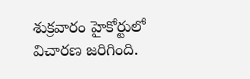శుక్రవారం హైకోర్టులో విచారణ జరిగింది.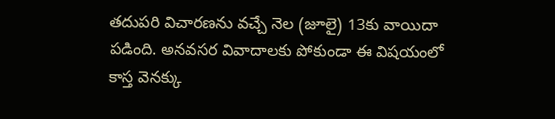తదుపరి విచారణను వచ్చే నెల (జూలై) 13కు వాయిదా పడింది. అనవసర వివాదాలకు పోకుండా ఈ విషయంలో కాస్త వెనక్కు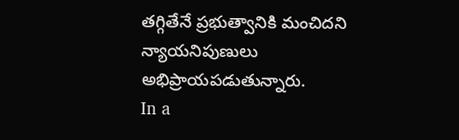తగ్గితేనే ప్రభుత్వానికి మంచిదని న్యాయనిపుణులు అభిప్రాయపడుతున్నారు.
In a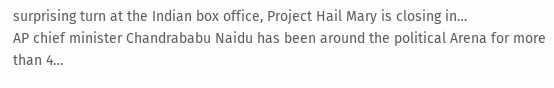surprising turn at the Indian box office, Project Hail Mary is closing in…
AP chief minister Chandrababu Naidu has been around the political Arena for more than 4…